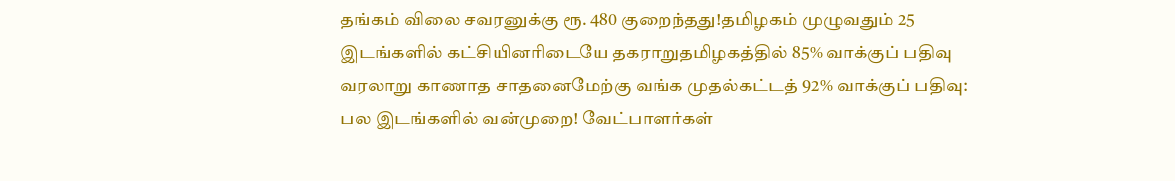தங்கம் விலை சவரனுக்கு ரூ. 480 குறைந்தது!தமிழகம் முழுவதும் 25 இடங்களில் கட்சியினரிடையே தகராறுதமிழகத்தில் 85% வாக்குப் பதிவு வரலாறு காணாத சாதனைமேற்கு வங்க முதல்கட்டத் 92% வாக்குப் பதிவு: பல இடங்களில் வன்முறை! வேட்பாளர்கள்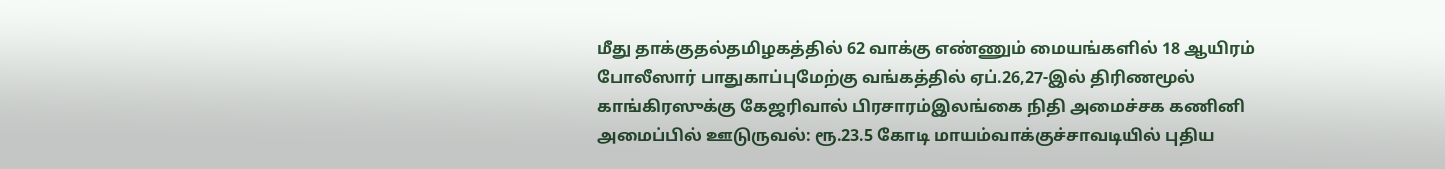மீது தாக்குதல்தமிழகத்தில் 62 வாக்கு எண்ணும் மையங்களில் 18 ஆயிரம் போலீஸார் பாதுகாப்புமேற்கு வங்கத்தில் ஏப்.26,27-இல் திரிணமூல் காங்கிரஸுக்கு கேஜரிவால் பிரசாரம்இலங்கை நிதி அமைச்சக கணினி அமைப்பில் ஊடுருவல்: ரூ.23.5 கோடி மாயம்வாக்குச்சாவடியில் புதிய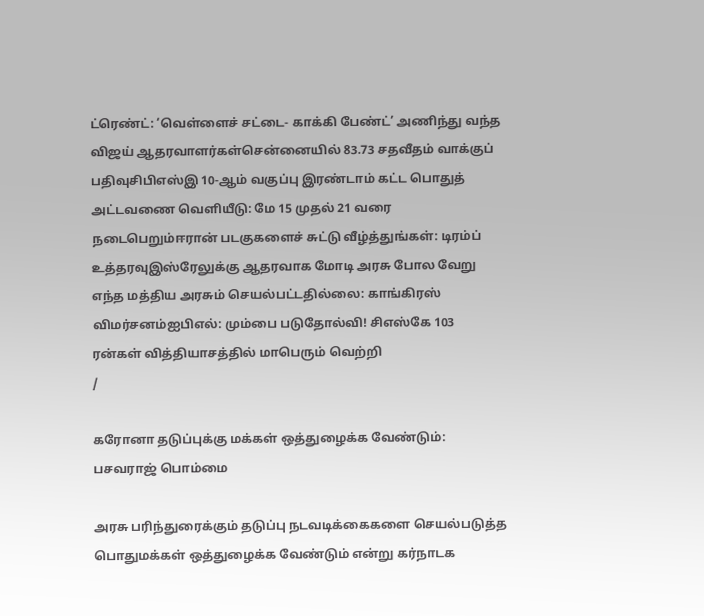ட்ரெண்ட்: ‘வெள்ளைச் சட்டை- காக்கி பேண்ட்’ அணிந்து வந்த விஜய் ஆதரவாளர்கள்சென்னையில் 83.73 சதவீதம் வாக்குப் பதிவுசிபிஎஸ்இ 10-ஆம் வகுப்பு இரண்டாம் கட்ட பொதுத் அட்டவணை வெளியீடு: மே 15 முதல் 21 வரை நடைபெறும்ஈரான் படகுகளைச் சுட்டு வீழ்த்துங்கள்: டிரம்ப் உத்தரவுஇஸ்ரேலுக்கு ஆதரவாக மோடி அரசு போல வேறு எந்த மத்திய அரசும் செயல்பட்டதில்லை: காங்கிரஸ் விமர்சனம்ஐபிஎல்: மும்பை படுதோல்வி! சிஎஸ்கே 103 ரன்கள் வித்தியாசத்தில் மாபெரும் வெற்றி
/

கரோனா தடுப்புக்கு மக்கள் ஒத்துழைக்க வேண்டும்: பசவராஜ் பொம்மை

அரசு பரிந்துரைக்கும் தடுப்பு நடவடிக்கைகளை செயல்படுத்த பொதுமக்கள் ஒத்துழைக்க வேண்டும் என்று கர்நாடக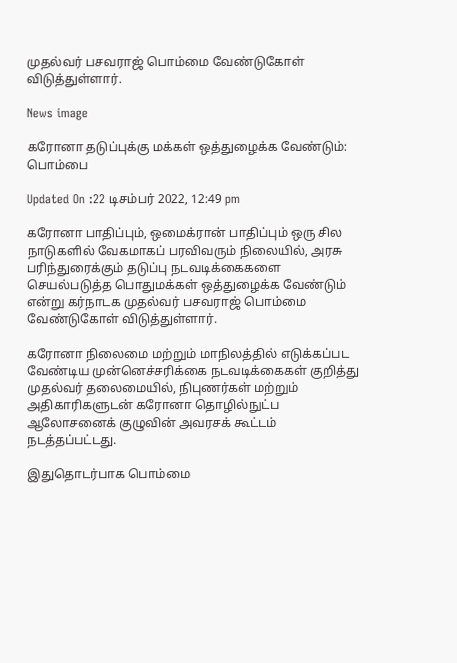முதல்வர் பசவராஜ் பொம்மை வேண்டுகோள் விடுத்துள்ளார்.

News image

கரோனா தடுப்புக்கு மக்கள் ஒத்துழைக்க வேண்டும்: பொம்பை

Updated On :22 டிசம்பர் 2022, 12:49 pm

கரோனா பாதிப்பும், ஒமைக்ரான் பாதிப்பும் ஒரு சில நாடுகளில் வேகமாகப் பரவிவரும் நிலையில், அரசு பரிந்துரைக்கும் தடுப்பு நடவடிக்கைகளை செயல்படுத்த பொதுமக்கள் ஒத்துழைக்க வேண்டும் என்று கர்நாடக முதல்வர் பசவராஜ் பொம்மை வேண்டுகோள் விடுத்துள்ளார்.

கரோனா நிலைமை மற்றும் மாநிலத்தில் எடுக்கப்பட வேண்டிய முன்னெச்சரிக்கை நடவடிக்கைகள் குறித்து முதல்வர் தலைமையில், நிபுணர்கள் மற்றும் அதிகாரிகளுடன் கரோனா தொழில்நுட்ப ஆலோசனைக் குழுவின் அவரசக் கூட்டம் நடத்தப்பட்டது.

இதுதொடர்பாக பொம்மை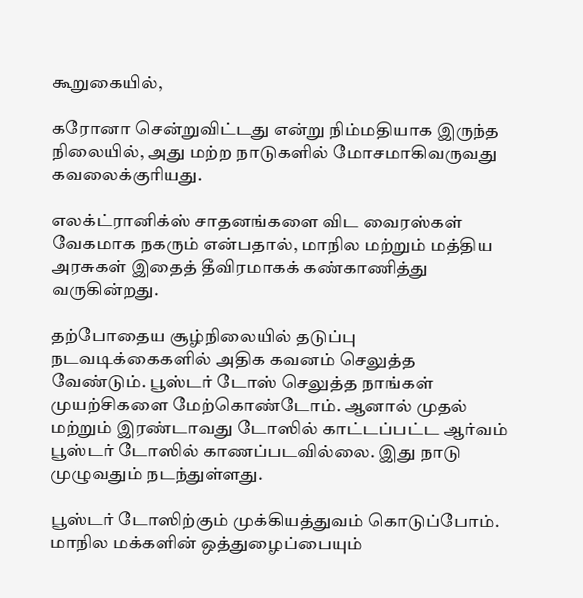கூறுகையில்,

கரோனா சென்றுவிட்டது என்று நிம்மதியாக இருந்த நிலையில், அது மற்ற நாடுகளில் மோசமாகிவருவது கவலைக்குரியது.

எலக்ட்ரானிக்ஸ் சாதனங்களை விட வைரஸ்கள் வேகமாக நகரும் என்பதால், மாநில மற்றும் மத்திய அரசுகள் இதைத் தீவிரமாகக் கண்காணித்து வருகின்றது.

தற்போதைய சூழ்நிலையில் தடுப்பு நடவடிக்கைகளில் அதிக கவனம் செலுத்த வேண்டும். பூஸ்டர் டோஸ் செலுத்த நாங்கள் முயற்சிகளை மேற்கொண்டோம். ஆனால் முதல் மற்றும் இரண்டாவது டோஸில் காட்டப்பட்ட ஆர்வம் பூஸ்டர் டோஸில் காணப்படவில்லை. இது நாடு முழுவதும் நடந்துள்ளது.

பூஸ்டர் டோஸிற்கும் முக்கியத்துவம் கொடுப்போம். மாநில மக்களின் ஒத்துழைப்பையும்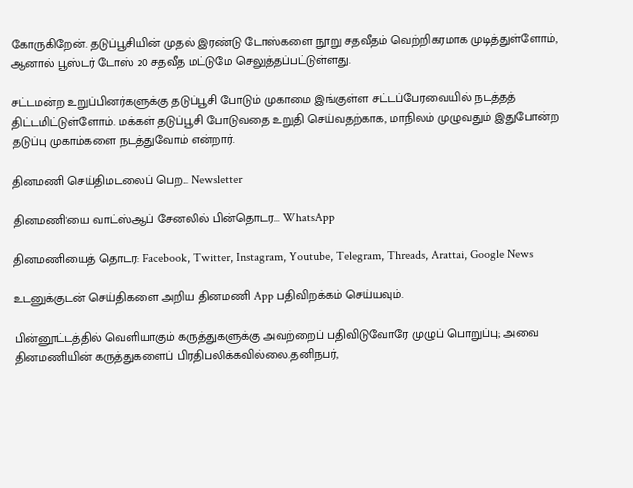கோருகிறேன். தடுப்பூசியின் முதல் இரண்டு டோஸ்களை நூறு சதவீதம் வெற்றிகரமாக முடித்துள்ளோம், ஆனால் பூஸ்டர் டோஸ் 20 சதவீத மட்டுமே செலுத்தப்பட்டுள்ளது.

சட்டமன்ற உறுப்பினர்களுக்கு தடுப்பூசி போடும் முகாமை இங்குள்ள சட்டப்பேரவையில் நடத்தத் திட்டமிட்டுள்ளோம். மக்கள் தடுப்பூசி போடுவதை உறுதி செய்வதற்காக, மாநிலம் முழுவதும் இதுபோன்ற தடுப்பு முகாம்களை நடத்துவோம் என்றார்.

தினமணி செய்திமடலைப் பெற... Newsletter

தினமணி'யை வாட்ஸ்ஆப் சேனலில் பின்தொடர... WhatsApp

தினமணியைத் தொடர: Facebook, Twitter, Instagram, Youtube, Telegram, Threads, Arattai, Google News

உடனுக்குடன் செய்திகளை அறிய தினமணி App பதிவிறக்கம் செய்யவும்.

பின்னூட்டத்தில் வெளியாகும் கருத்துகளுக்கு அவற்றைப் பதிவிடுவோரே முழுப் பொறுப்பு; அவை தினமணியின் கருத்துகளைப் பிரதிபலிக்கவில்லை.தனிநபர்,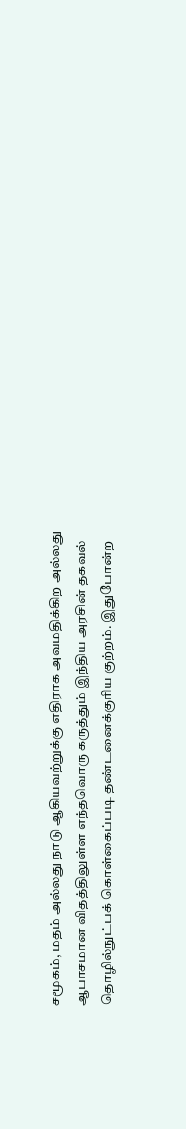சமூகம், மதம் அல்லது நாடு ஆகியவற்றுக்கு எதிராக அவமதிக்கிற அல்லது ஆபாசமான விதத்திலுள்ள எந்தவொரு கருத்தும் இந்திய அரசின் தகவல் தொழில்நுட்பக் கொள்கைப்படி தண்டனைக்குரிய குற்றம். இதுபோன்ற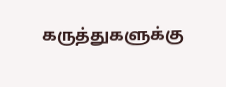கருத்துகளுக்கு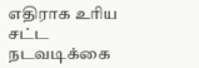எதிராக உரிய சட்ட நடவடிக்கை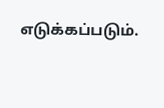எடுக்கப்படும்.